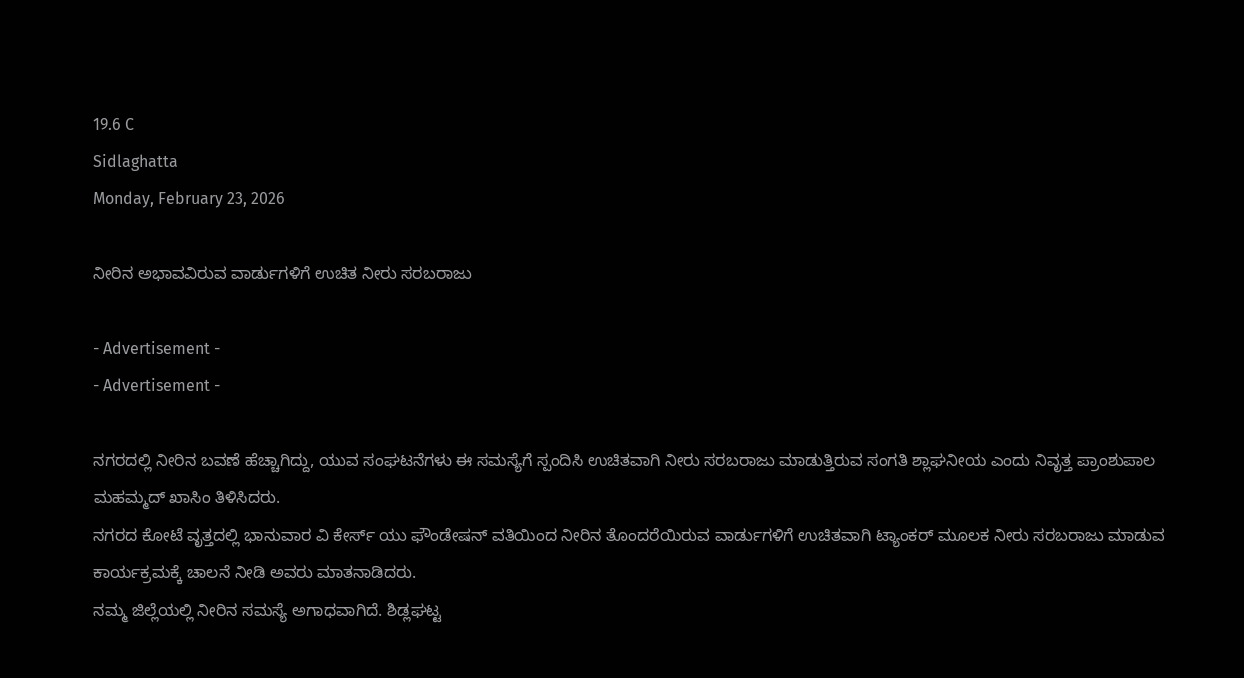19.6 C
Sidlaghatta
Monday, February 23, 2026

ನೀರಿನ ಅಭಾವವಿರುವ ವಾರ್ಡುಗಳಿಗೆ ಉಚಿತ ನೀರು ಸರಬರಾಜು

- Advertisement -
- Advertisement -

ನಗರದಲ್ಲಿ ನೀರಿನ ಬವಣೆ ಹೆಚ್ಚಾಗಿದ್ದು, ಯುವ ಸಂಘಟನೆಗಳು ಈ ಸಮಸ್ಯೆಗೆ ಸ್ಪಂದಿಸಿ ಉಚಿತವಾಗಿ ನೀರು ಸರಬರಾಜು ಮಾಡುತ್ತಿರುವ ಸಂಗತಿ ಶ್ಲಾಘನೀಯ ಎಂದು ನಿವೃತ್ತ ಪ್ರಾಂಶುಪಾಲ ಮಹಮ್ಮದ್ ಖಾಸಿಂ ತಿಳಿಸಿದರು.
ನಗರದ ಕೋಟೆ ವೃತ್ತದಲ್ಲಿ ಭಾನುವಾರ ವಿ ಕೇರ್ಸ್ ಯು ಫೌಂಡೇಷನ್ ವತಿಯಿಂದ ನೀರಿನ ತೊಂದರೆಯಿರುವ ವಾರ್ಡುಗಳಿಗೆ ಉಚಿತವಾಗಿ ಟ್ಯಾಂಕರ್ ಮೂಲಕ ನೀರು ಸರಬರಾಜು ಮಾಡುವ ಕಾರ್ಯಕ್ರಮಕ್ಕೆ ಚಾಲನೆ ನೀಡಿ ಅವರು ಮಾತನಾಡಿದರು.
ನಮ್ಮ ಜಿಲ್ಲೆಯಲ್ಲಿ ನೀರಿನ ಸಮಸ್ಯೆ ಅಗಾಧವಾಗಿದೆ. ಶಿಡ್ಲಘಟ್ಟ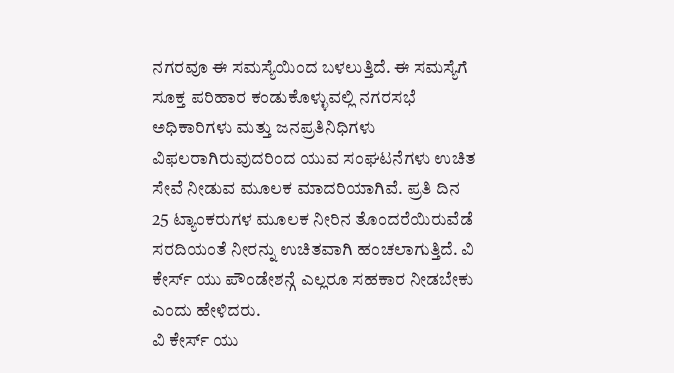ನಗರವೂ ಈ ಸಮಸ್ಯೆಯಿಂದ ಬಳಲುತ್ತಿದೆ. ಈ ಸಮಸ್ಯೆಗೆ ಸೂಕ್ತ ಪರಿಹಾರ ಕಂಡುಕೊಳ್ಳುವಲ್ಲಿ ನಗರಸಭೆ ಅಧಿಕಾರಿಗಳು ಮತ್ತು ಜನಪ್ರತಿನಿಧಿಗಳು ವಿಫಲರಾಗಿರುವುದರಿಂದ ಯುವ ಸಂಘಟನೆಗಳು ಉಚಿತ ಸೇವೆ ನೀಡುವ ಮೂಲಕ ಮಾದರಿಯಾಗಿವೆ. ಪ್ರತಿ ದಿನ 25 ಟ್ಯಾಂಕರುಗಳ ಮೂಲಕ ನೀರಿನ ತೊಂದರೆಯಿರುವೆಡೆ ಸರದಿಯಂತೆ ನೀರನ್ನು ಉಚಿತವಾಗಿ ಹಂಚಲಾಗುತ್ತಿದೆ. ವಿ ಕೇರ್ಸ್ ಯು ಪೌಂಡೇಶನ್ಗೆ ಎಲ್ಲರೂ ಸಹಕಾರ ನೀಡಬೇಕು ಎಂದು ಹೇಳಿದರು.
ವಿ ಕೇರ್ಸ್ ಯು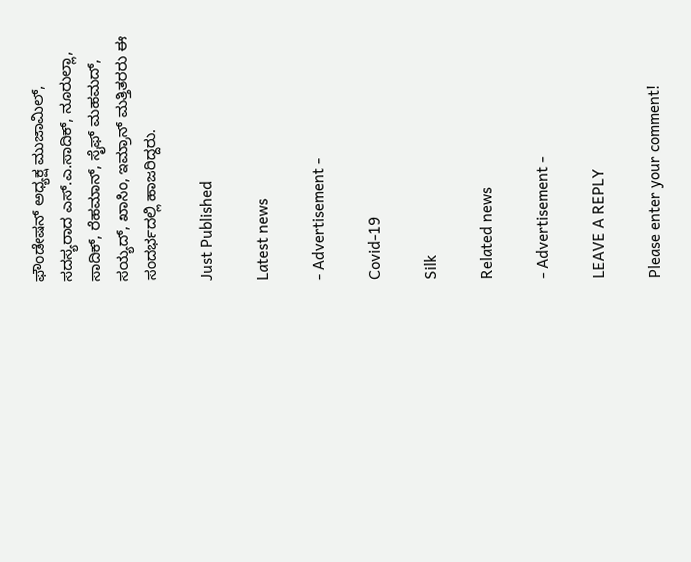ಫೌಂಡೇಷನ್ ಅಧ್ಯಕ್ಷ ಮುಜಾಮಿಲ್, ಸದಸ್ಯರಾದ ಎಸ್.ಎ.ಸಾದಿಕ್, ನೂರುಲ್ಲಾ, ಸಾದಿಕ್, ರೆಹಮಾನ್, ಸೈಫ್ ಮಹಮದ್, ಸಯ್ಯದ್, ಖಾಸಿಂ, ಇಮ್ರಾನ್ ಮತ್ತಿತರರು ಈ ಸಂದರ್ಭದಲ್ಲಿ ಹಾಜರಿದ್ದರು.

Just Published

Latest news

- Advertisement -

Covid-19

Silk

Related news

- Advertisement -

LEAVE A REPLY

Please enter your comment!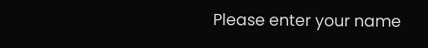Please enter your name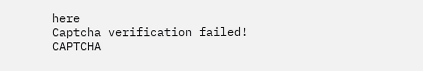here
Captcha verification failed!
CAPTCHA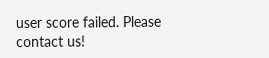user score failed. Please contact us!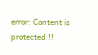error: Content is protected !!